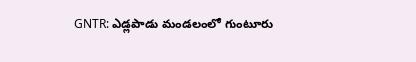GNTR: ఎడ్లపాడు మండలంలో గుంటూరు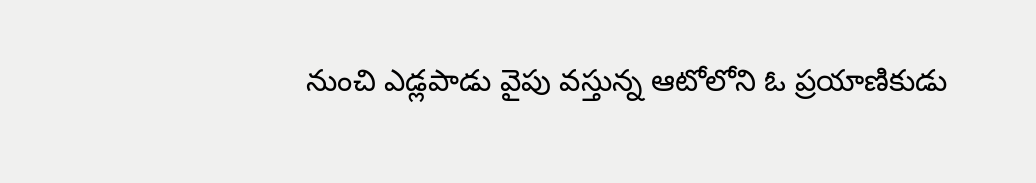నుంచి ఎడ్లపాడు వైపు వస్తున్న ఆటోలోని ఓ ప్రయాణికుడు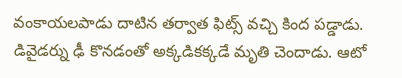వంకాయలపాడు దాటిన తర్వాత ఫిట్స్ వచ్చి కింద పడ్డాడు. డివైడర్ను ఢీ కొనడంతో అక్కడికక్కడే మృతి చెందాడు. ఆటో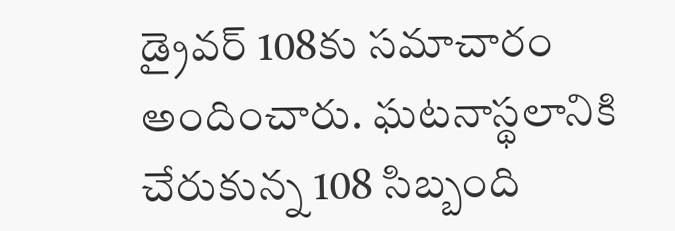డ్రైవర్ 108కు సమాచారం అందించారు. ఘటనాస్థలానికి చేరుకున్న 108 సిబ్బంది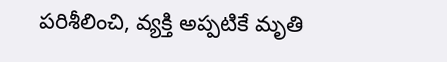పరిశీలించి, వ్యక్తి అప్పటికే మృతి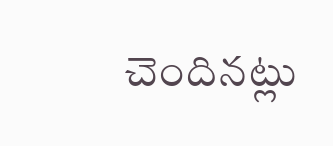చెందినట్లు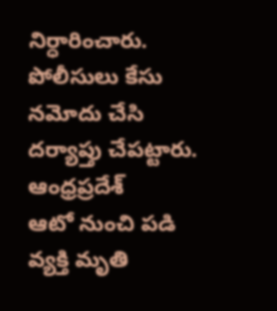నిర్ధారించారు. పోలీసులు కేసు నమోదు చేసి దర్యాప్తు చేపట్టారు.
ఆంధ్రప్రదేశ్
ఆటో నుంచి పడి వ్యక్తి మృతి